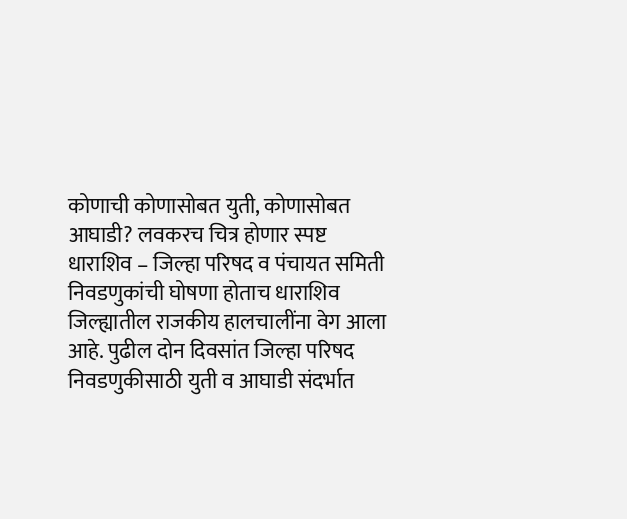कोणाची कोणासोबत युती, कोणासोबत आघाडी? लवकरच चित्र होणार स्पष्ट
धाराशिव – जिल्हा परिषद व पंचायत समिती निवडणुकांची घोषणा होताच धाराशिव जिल्ह्यातील राजकीय हालचालींना वेग आला आहे. पुढील दोन दिवसांत जिल्हा परिषद निवडणुकीसाठी युती व आघाडी संदर्भात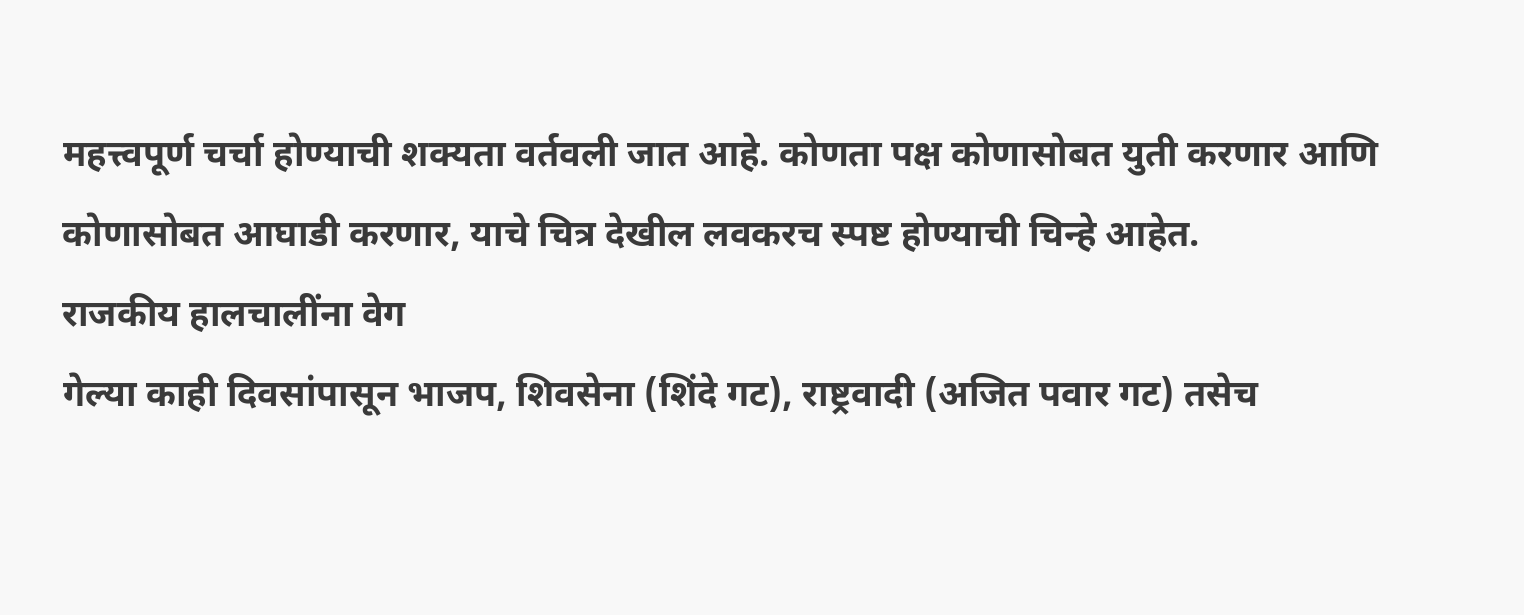महत्त्वपूर्ण चर्चा होण्याची शक्यता वर्तवली जात आहे. कोणता पक्ष कोणासोबत युती करणार आणि कोणासोबत आघाडी करणार, याचे चित्र देखील लवकरच स्पष्ट होण्याची चिन्हे आहेत.
राजकीय हालचालींना वेग
गेल्या काही दिवसांपासून भाजप, शिवसेना (शिंदे गट), राष्ट्रवादी (अजित पवार गट) तसेच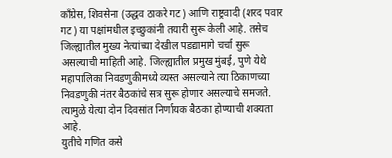काँग्रेस, शिवसेना (उद्धव ठाकरे गट) आणि राष्ट्रवादी (शरद पवार गट) या पक्षांमधील इच्छुकांनी तयारी सुरू केली आहे. तसेच जिल्ह्यातील मुख्य नेत्यांच्या देखील पडद्यामागे चर्चा सुरू असल्याची माहिती आहे. जिल्ह्यातील प्रमुख मुंबई, पुणे येथे महापालिका निवडणुकीमध्ये व्यस्त असल्याने त्या ठिकाणच्या निवडणुकी नंतर बैठकांचे सत्र सुरू होणार असल्याचे समजते. त्यामुळे येत्या दोन दिवसांत निर्णायक बैठका होण्याची शक्यता आहे.
युतीचे गणित कसे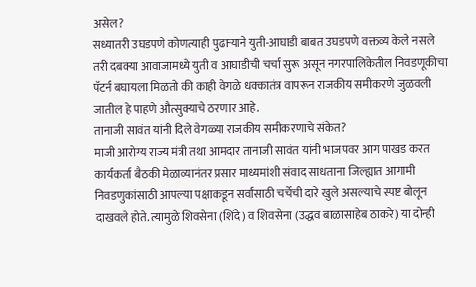असेल?
सध्यातरी उघडपणे कोणत्याही पुढाऱ्याने युती-आघाडी बाबत उघडपणे वक्तव्य केले नसले तरी दबक्या आवाजामध्ये युती व आघाडीची चर्चा सुरू असून नगरपालिकेतील निवडणूकीचा पॅटर्न बघायला मिळतो की काही वेगळे धक्कातंत्र वापरून राजकीय समीकरणे जुळवली जातील हे पाहणे औत्सुक्याचे ठरणार आहे.
तानाजी सावंत यांनी दिले वेगळ्या राजकीय समीकरणाचे संकेत?
माजी आरोग्य राज्य मंत्री तथा आमदार तानाजी सावंत यांनी भाजपवर आग पाखड करत कार्यकर्ता बैठकी मेळाव्यानंतर प्रसार माध्यमांशी संवाद साधताना जिल्ह्यात आगामी निवडणुकांसाठी आपल्या पक्षाकडून सर्वांसाठी चर्चेची दारे खुले असल्याचे स्पष्ट बोलून दाखवले होते. त्यामुळे शिवसेना (शिंदे) व शिवसेना (उद्धव बाळासाहेब ठाकरे) या दोन्ही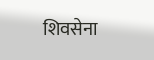शिवसेना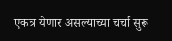एकत्र येणार असल्याच्या चर्चा सुरू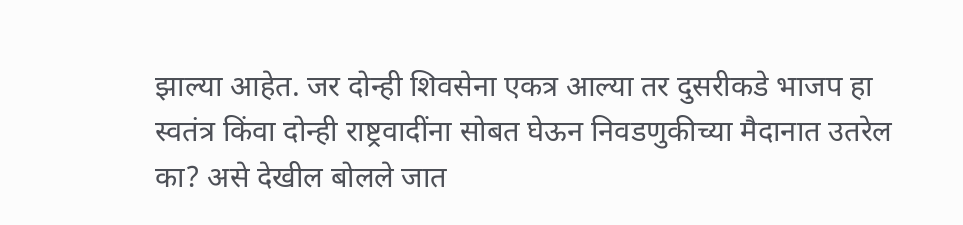झाल्या आहेत. जर दोन्ही शिवसेना एकत्र आल्या तर दुसरीकडे भाजप हा स्वतंत्र किंवा दोन्ही राष्ट्रवादींना सोबत घेऊन निवडणुकीच्या मैदानात उतरेल का? असे देखील बोलले जात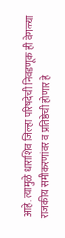आहे. त्यामुळे धाराशिव जिल्हा परिषदेची निवडणूक ही वेगळ्या राजकीय समीकरणांवर व प्रतिष्ठेची होणार हे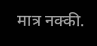मात्र नक्की.